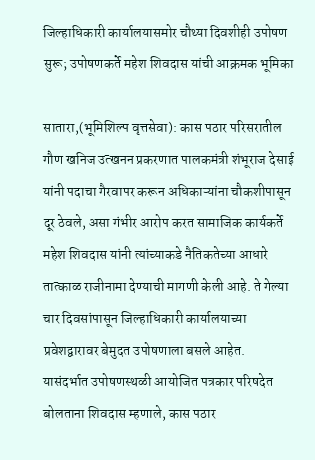जिल्हाधिकारी कार्यालयासमोर चौथ्या दिवशीही उपोषण सुरू; उपोषणकर्ते महेश शिवदास यांची आक्रमक भूमिका

सातारा,(भूमिशिल्प वृत्तसेवा): कास पठार परिसरातील गौण खनिज उत्खनन प्रकरणात पालकमंत्री शंभूराज देसाई यांनी पदाचा गैरवापर करून अधिकाऱ्यांना चौकशीपासून दूर ठेवले, असा गंभीर आरोप करत सामाजिक कार्यकर्ते महेश शिवदास यांनी त्यांच्याकडे नैतिकतेच्या आधारे तात्काळ राजीनामा देण्याची मागणी केली आहे. ते गेल्या चार दिवसांपासून जिल्हाधिकारी कार्यालयाच्या प्रवेशद्वारावर बेमुदत उपोषणाला बसले आहेत.
यासंदर्भात उपोषणस्थळी आयोजित पत्रकार परिषदेत बोलताना शिवदास म्हणाले, कास पठार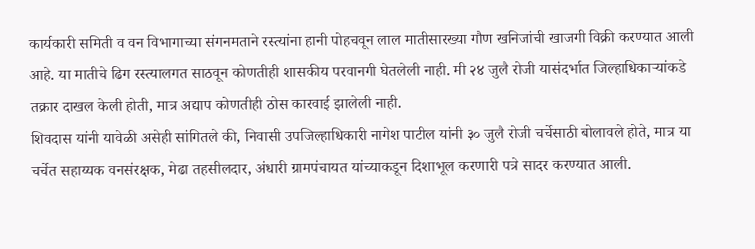कार्यकारी समिती व वन विभागाच्या संगनमताने रस्त्यांना हानी पोहचवून लाल मातीसारख्या गौण खनिजांची खाजगी विक्री करण्यात आली आहे. या मातीचे ढिग रस्त्यालगत साठवून कोणतीही शासकीय परवानगी घेतलेली नाही. मी २४ जुलै रोजी यासंदर्भात जिल्हाधिकाऱ्यांकडे तक्रार दाखल केली होती, मात्र अद्याप कोणतीही ठोस कारवाई झालेली नाही.
शिवदास यांनी यावेळी असेही सांगितले की, निवासी उपजिल्हाधिकारी नागेश पाटील यांनी ३० जुलै रोजी चर्चेसाठी बोलावले होते, मात्र या चर्चेत सहाय्यक वनसंरक्षक, मेढा तहसीलदार, अंधारी ग्रामपंचायत यांच्याकडून दिशाभूल करणारी पत्रे सादर करण्यात आली.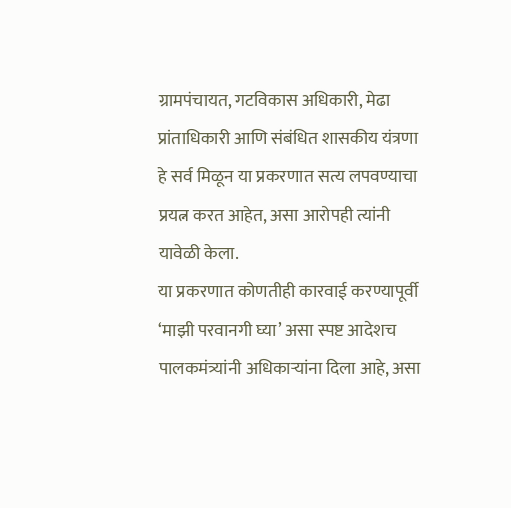ग्रामपंचायत, गटविकास अधिकारी, मेढा प्रांताधिकारी आणि संबंधित शासकीय यंत्रणा हे सर्व मिळून या प्रकरणात सत्य लपवण्याचा प्रयत्न करत आहेत, असा आरोपही त्यांनी यावेळी केला.
या प्रकरणात कोणतीही कारवाई करण्यापूर्वी ‘माझी परवानगी घ्या’ असा स्पष्ट आदेशच पालकमंत्र्यांनी अधिकाऱ्यांना दिला आहे, असा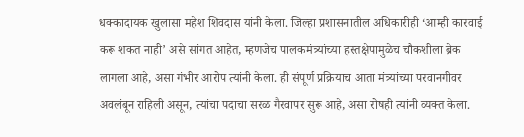धक्कादायक खुलासा महेश शिवदास यांनी केला. जिल्हा प्रशासनातील अधिकारीही ‘आम्ही कारवाई करू शकत नाही’ असे सांगत आहेत, म्हणजेच पालकमंत्र्यांच्या हस्तक्षेपामुळेच चौकशीला ब्रेक लागला आहे, असा गंभीर आरोप त्यांनी केला. ही संपूर्ण प्रक्रियाच आता मंत्र्यांच्या परवानगीवर अवलंबून राहिली असून, त्यांचा पदाचा सरळ गैरवापर सुरू आहे, असा रोषही त्यांनी व्यक्त केला.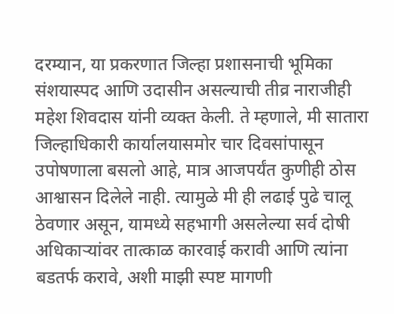दरम्यान, या प्रकरणात जिल्हा प्रशासनाची भूमिका संशयास्पद आणि उदासीन असल्याची तीव्र नाराजीही महेश शिवदास यांनी व्यक्त केली. ते म्हणाले, मी सातारा जिल्हाधिकारी कार्यालयासमोर चार दिवसांपासून उपोषणाला बसलो आहे, मात्र आजपर्यंत कुणीही ठोस आश्वासन दिलेले नाही. त्यामुळे मी ही लढाई पुढे चालू ठेवणार असून, यामध्ये सहभागी असलेल्या सर्व दोषी अधिकाऱ्यांवर तात्काळ कारवाई करावी आणि त्यांना बडतर्फ करावे, अशी माझी स्पष्ट मागणी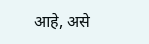आहे, असे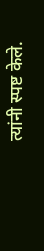त्यांनी स्पष्ट केले.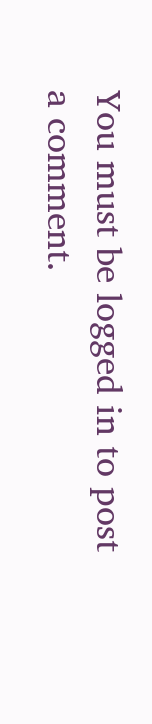You must be logged in to post a comment.